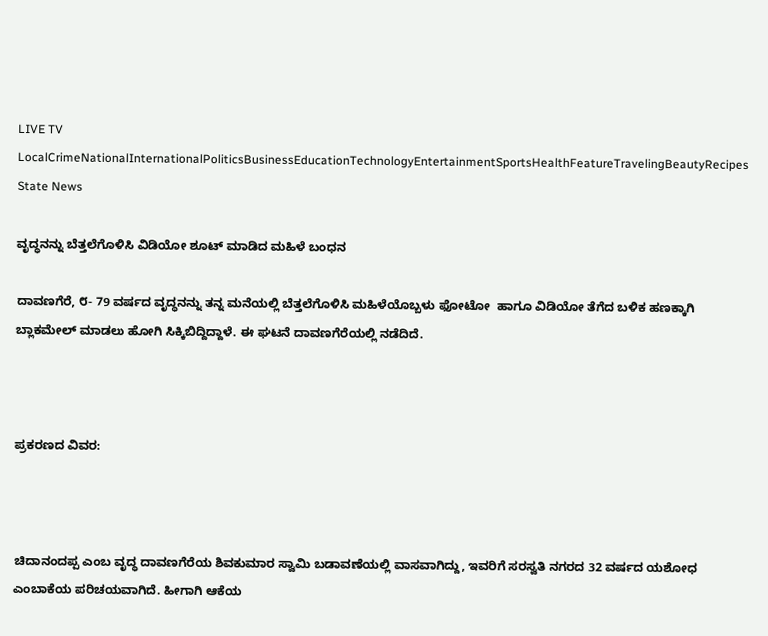LIVE TV LocalCrimeNationalInternationalPoliticsBusinessEducationTechnologyEntertainmentSportsHealthFeatureTravelingBeautyRecipes
State News

ವೃದ್ಧನನ್ನು ಬೆತ್ತಲೆಗೊಳಿಸಿ ವಿಡಿಯೋ ಶೂಟ್ ಮಾಡಿದ ಮಹಿಳೆ ಬಂಧನ

ದಾವಣಗೆರೆ, ೮- 79 ವರ್ಷದ ವೃದ್ಧನನ್ನು ತನ್ನ ಮನೆಯಲ್ಲಿ ಬೆತ್ತಲೆಗೊಳಿಸಿ ಮಹಿಳೆಯೊಬ್ಬಳು ಫೋಟೋ  ಹಾಗೂ ವಿಡಿಯೋ ತೆಗೆದ ಬಳಿಕ ಹಣಕ್ಕಾಗಿ ಬ್ಲಾಕಮೇಲ್ ಮಾಡಲು ಹೋಗಿ ಸಿಕ್ಕಿಬಿದ್ದಿದ್ದಾಳೆ. ಈ ಘಟನೆ ದಾವಣಗೆರೆಯಲ್ಲಿ ನಡೆದಿದೆ.



ಪ್ರಕರಣದ ವಿವರ:



ಚಿದಾನಂದಪ್ಪ ಎಂಬ ವೃದ್ಧ ದಾವಣಗೆರೆಯ ಶಿವಕುಮಾರ ಸ್ವಾಮಿ ಬಡಾವಣೆಯಲ್ಲಿ ವಾಸವಾಗಿದ್ದು, ಇವರಿಗೆ ಸರಸ್ವತಿ ನಗರದ 32 ವರ್ಷದ ಯಶೋಧ ಎಂಬಾಕೆಯ ಪರಿಚಯವಾಗಿದೆ. ಹೀಗಾಗಿ ಆಕೆಯ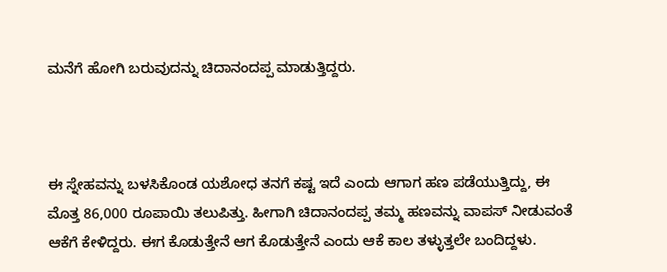ಮನೆಗೆ ಹೋಗಿ ಬರುವುದನ್ನು ಚಿದಾನಂದಪ್ಪ ಮಾಡುತ್ತಿದ್ದರು.



ಈ ಸ್ನೇಹವನ್ನು ಬಳಸಿಕೊಂಡ ಯಶೋಧ ತನಗೆ ಕಷ್ಟ ಇದೆ ಎಂದು ಆಗಾಗ ಹಣ ಪಡೆಯುತ್ತಿದ್ದು, ಈ ಮೊತ್ತ 86,000 ರೂಪಾಯಿ ತಲುಪಿತ್ತು. ಹೀಗಾಗಿ ಚಿದಾನಂದಪ್ಪ ತಮ್ಮ ಹಣವನ್ನು ವಾಪಸ್ ನೀಡುವಂತೆ ಆಕೆಗೆ ಕೇಳಿದ್ದರು. ಈಗ ಕೊಡುತ್ತೇನೆ ಆಗ ಕೊಡುತ್ತೇನೆ ಎಂದು ಆಕೆ ಕಾಲ ತಳ್ಳುತ್ತಲೇ ಬಂದಿದ್ದಳು.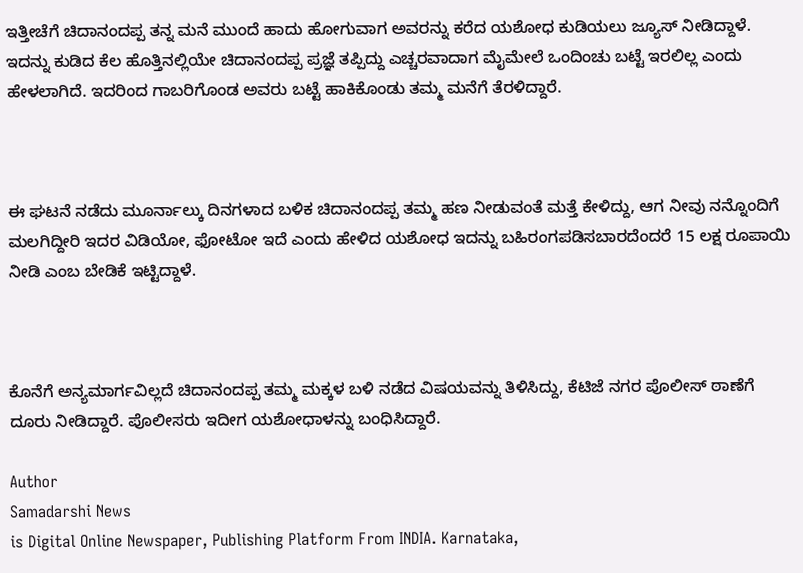ಇತ್ತೀಚೆಗೆ ಚಿದಾನಂದಪ್ಪ ತನ್ನ ಮನೆ ಮುಂದೆ ಹಾದು ಹೋಗುವಾಗ ಅವರನ್ನು ಕರೆದ ಯಶೋಧ ಕುಡಿಯಲು ಜ್ಯೂಸ್ ನೀಡಿದ್ದಾಳೆ. ಇದನ್ನು ಕುಡಿದ ಕೆಲ ಹೊತ್ತಿನಲ್ಲಿಯೇ ಚಿದಾನಂದಪ್ಪ ಪ್ರಜ್ಞೆ ತಪ್ಪಿದ್ದು ಎಚ್ಚರವಾದಾಗ ಮೈಮೇಲೆ ಒಂದಿಂಚು ಬಟ್ಟೆ ಇರಲಿಲ್ಲ ಎಂದು ಹೇಳಲಾಗಿದೆ. ಇದರಿಂದ ಗಾಬರಿಗೊಂಡ ಅವರು ಬಟ್ಟೆ ಹಾಕಿಕೊಂಡು ತಮ್ಮ ಮನೆಗೆ ತೆರಳಿದ್ದಾರೆ.



ಈ ಘಟನೆ ನಡೆದು ಮೂರ್ನಾಲ್ಕು ದಿನಗಳಾದ ಬಳಿಕ ಚಿದಾನಂದಪ್ಪ ತಮ್ಮ ಹಣ ನೀಡುವಂತೆ ಮತ್ತೆ ಕೇಳಿದ್ದು, ಆಗ ನೀವು ನನ್ನೊಂದಿಗೆ ಮಲಗಿದ್ದೀರಿ ಇದರ ವಿಡಿಯೋ, ಫೋಟೋ ಇದೆ ಎಂದು ಹೇಳಿದ ಯಶೋಧ ಇದನ್ನು ಬಹಿರಂಗಪಡಿಸಬಾರದೆಂದರೆ 15 ಲಕ್ಷ ರೂಪಾಯಿ ನೀಡಿ ಎಂಬ ಬೇಡಿಕೆ ಇಟ್ಟಿದ್ದಾಳೆ.



ಕೊನೆಗೆ ಅನ್ಯಮಾರ್ಗವಿಲ್ಲದೆ ಚಿದಾನಂದಪ್ಪ ತಮ್ಮ ಮಕ್ಕಳ ಬಳಿ ನಡೆದ ವಿಷಯವನ್ನು ತಿಳಿಸಿದ್ದು, ಕೆಟಿಜೆ ನಗರ ಪೊಲೀಸ್ ಠಾಣೆಗೆ ದೂರು ನೀಡಿದ್ದಾರೆ. ಪೊಲೀಸರು ಇದೀಗ ಯಶೋಧಾಳನ್ನು ಬಂಧಿಸಿದ್ದಾರೆ.

Author
Samadarshi News
is Digital Online Newspaper, Publishing Platform From INDIA. Karnataka,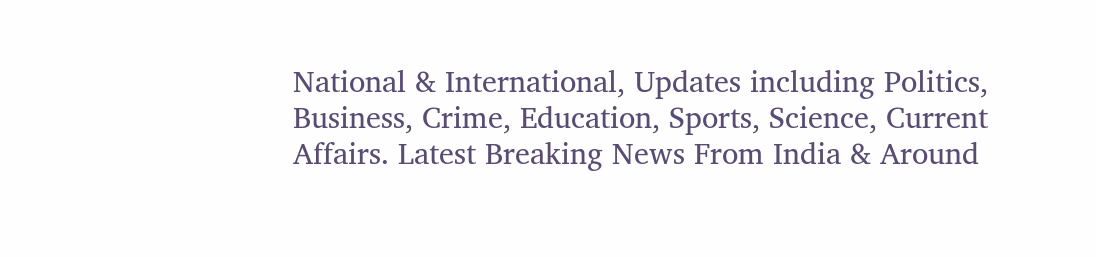National & International, Updates including Politics, Business, Crime, Education, Sports, Science, Current Affairs. Latest Breaking News From India & Around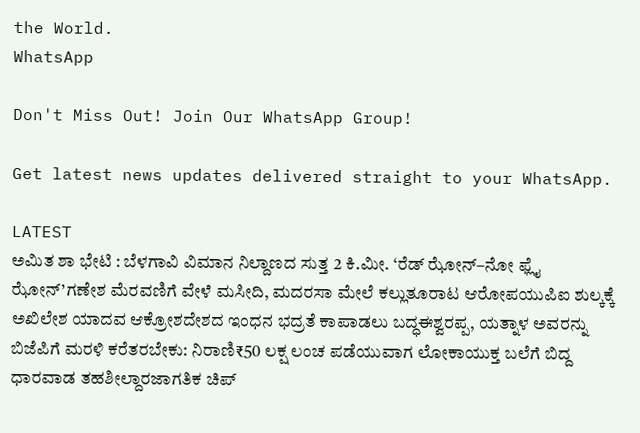the World.
WhatsApp

Don't Miss Out! Join Our WhatsApp Group!

Get latest news updates delivered straight to your WhatsApp.

LATEST
ಅಮಿತ ಶಾ ಭೇಟಿ : ಬೆಳಗಾವಿ ವಿಮಾನ ನಿಲ್ದಾಣದ ಸುತ್ತ 2 ಕಿ.ಮೀ. ‘ರೆಡ್ ಝೋನ್–ನೋ ಫ್ಲೈ ಝೋನ್’ಗಣೇಶ ಮೆರವಣಿಗೆ ವೇಳೆ ಮಸೀದಿ, ಮದರಸಾ ಮೇಲೆ ಕಲ್ಲುತೂರಾಟ ಆರೋಪಯುಪಿಐ ಶುಲ್ಕಕ್ಕೆ ಅಖಿಲೇಶ ಯಾದವ ಆಕ್ರೋಶದೇಶದ ಇಂಧನ ಭದ್ರತೆ ಕಾಪಾಡಲು ಬದ್ಧಈಶ್ವರಪ್ಪ, ಯತ್ನಾಳ ಅವರನ್ನು ಬಿಜೆಪಿಗೆ ಮರಳಿ ಕರೆತರಬೇಕು: ನಿರಾಣಿ₹50 ಲಕ್ಷ ಲಂಚ ಪಡೆಯುವಾಗ ಲೋಕಾಯುಕ್ತ ಬಲೆಗೆ ಬಿದ್ದ ಧಾರವಾಡ ತಹಶೀಲ್ದಾರಜಾಗತಿಕ ಚಿಪ್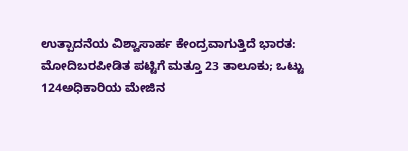ಉತ್ಪಾದನೆಯ ವಿಶ್ವಾಸಾರ್ಹ ಕೇಂದ್ರವಾಗುತ್ತಿದೆ ಭಾರತ: ಮೋದಿಬರಪೀಡಿತ ಪಟ್ಟಿಗೆ ಮತ್ತೂ 23 ತಾಲೂಕು; ಒಟ್ಟು 124ಅಧಿಕಾರಿಯ ಮೇಜಿನ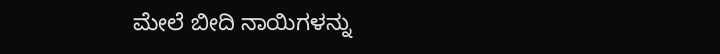ಮೇಲೆ ಬೀದಿ ನಾಯಿಗಳನ್ನು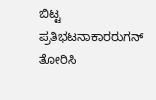ಬಿಟ್ಟ ಪ್ರತಿಭಟನಾಕಾರರುಗನ್ ತೋರಿಸಿ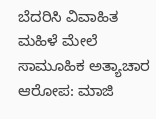ಬೆದರಿಸಿ ವಿವಾಹಿತ ಮಹಿಳೆ ಮೇಲೆ ಸಾಮೂಹಿಕ ಅತ್ಯಾಚಾರ ಆರೋಪ: ಮಾಜಿ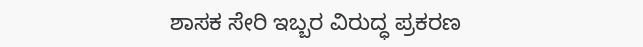ಶಾಸಕ ಸೇರಿ ಇಬ್ಬರ ವಿರುದ್ಧ ಪ್ರಕರಣ